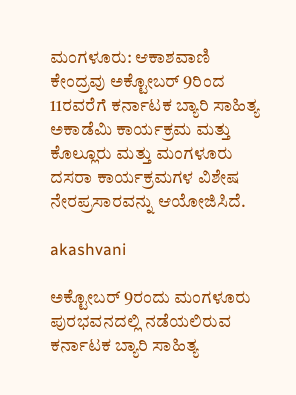ಮಂಗಳೂರು: ಆಕಾಶವಾಣಿ ಕೇಂದ್ರವು ಅಕ್ಟೋಬರ್ 9ರಿಂದ 11ರವರೆಗೆ ಕರ್ನಾಟಕ ಬ್ಯಾರಿ ಸಾಹಿತ್ಯ ಅಕಾಡೆಮಿ ಕಾರ್ಯಕ್ರಮ ಮತ್ತು ಕೊಲ್ಲೂರು ಮತ್ತು ಮಂಗಳೂರು ದಸರಾ ಕಾರ್ಯಕ್ರಮಗಳ ವಿಶೇಷ ನೇರಪ್ರಸಾರವನ್ನು ಆಯೋಜಿಸಿದೆ.

akashvani

ಅಕ್ಟೋಬರ್ 9ರಂದು ಮಂಗಳೂರು ಪುರಭವನದಲ್ಲಿ ನಡೆಯಲಿರುವ ಕರ್ನಾಟಕ ಬ್ಯಾರಿ ಸಾಹಿತ್ಯ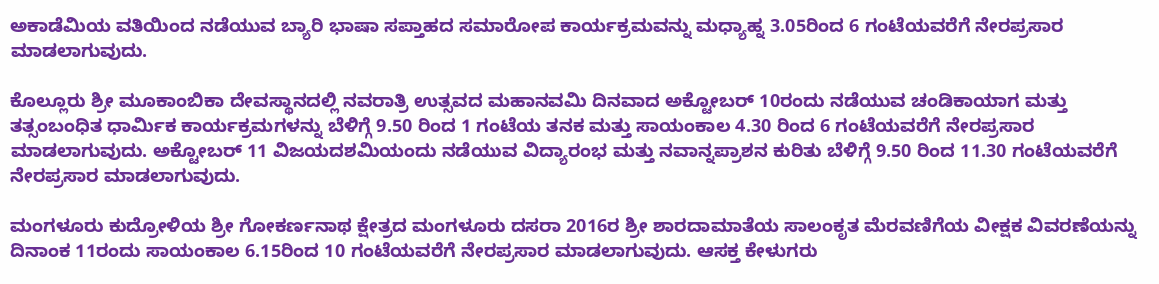ಅಕಾಡೆಮಿಯ ವತಿಯಿಂದ ನಡೆಯುವ ಬ್ಯಾರಿ ಭಾಷಾ ಸಪ್ತಾಹದ ಸಮಾರೋಪ ಕಾರ್ಯಕ್ರಮವನ್ನು ಮಧ್ಯಾಹ್ನ 3.05ರಿಂದ 6 ಗಂಟೆಯವರೆಗೆ ನೇರಪ್ರಸಾರ ಮಾಡಲಾಗುವುದು.

ಕೊಲ್ಲೂರು ಶ್ರೀ ಮೂಕಾಂಬಿಕಾ ದೇವಸ್ಥಾನದಲ್ಲಿ ನವರಾತ್ರಿ ಉತ್ಸವದ ಮಹಾನವಮಿ ದಿನವಾದ ಅಕ್ಟೋಬರ್ 10ರಂದು ನಡೆಯುವ ಚಂಡಿಕಾಯಾಗ ಮತ್ತು ತತ್ಸಂಬಂಧಿತ ಧಾರ್ಮಿಕ ಕಾರ್ಯಕ್ರಮಗಳನ್ನು ಬೆಳಿಗ್ಗೆ 9.50 ರಿಂದ 1 ಗಂಟೆಯ ತನಕ ಮತ್ತು ಸಾಯಂಕಾಲ 4.30 ರಿಂದ 6 ಗಂಟೆಯವರೆಗೆ ನೇರಪ್ರಸಾರ ಮಾಡಲಾಗುವುದು. ಅಕ್ಟೋಬರ್ 11 ವಿಜಯದಶಮಿಯಂದು ನಡೆಯುವ ವಿದ್ಯಾರಂಭ ಮತ್ತು ನವಾನ್ನಪ್ರಾಶನ ಕುರಿತು ಬೆಳಿಗ್ಗೆ 9.50 ರಿಂದ 11.30 ಗಂಟೆಯವರೆಗೆ ನೇರಪ್ರಸಾರ ಮಾಡಲಾಗುವುದು.

ಮಂಗಳೂರು ಕುದ್ರೋಳಿಯ ಶ್ರೀ ಗೋಕರ್ಣನಾಥ ಕ್ಷೇತ್ರದ ಮಂಗಳೂರು ದಸರಾ 2016ರ ಶ್ರೀ ಶಾರದಾಮಾತೆಯ ಸಾಲಂಕೃತ ಮೆರವಣಿಗೆಯ ವೀಕ್ಷಕ ವಿವರಣೆಯನ್ನು ದಿನಾಂಕ 11ರಂದು ಸಾಯಂಕಾಲ 6.15ರಿಂದ 10 ಗಂಟೆಯವರೆಗೆ ನೇರಪ್ರಸಾರ ಮಾಡಲಾಗುವುದು. ಆಸಕ್ತ ಕೇಳುಗರು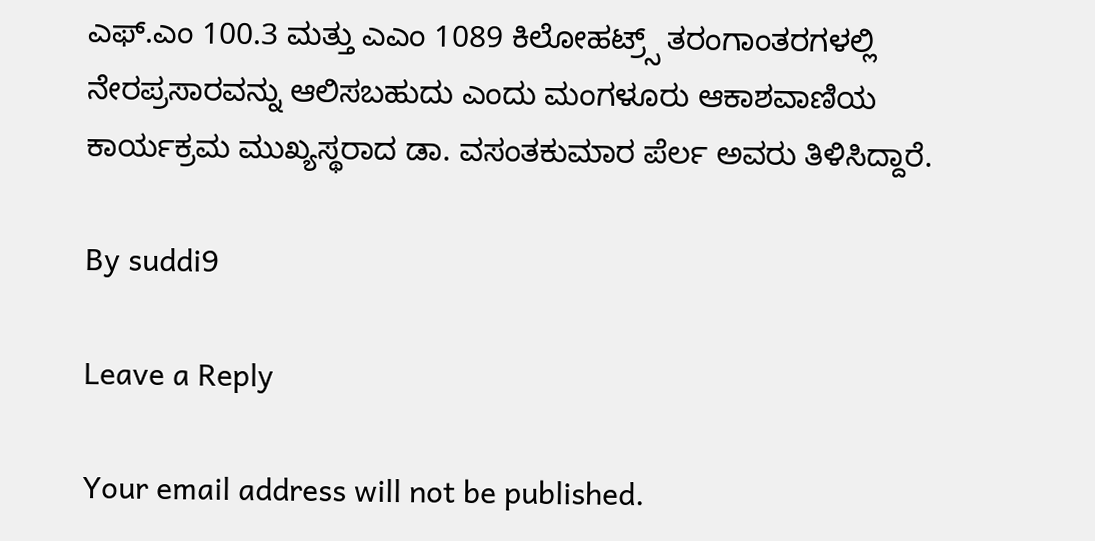ಎಫ್.ಎಂ 100.3 ಮತ್ತು ಎಎಂ 1089 ಕಿಲೋಹಟ್ರ್ಸ್ ತರಂಗಾಂತರಗಳಲ್ಲಿ ನೇರಪ್ರಸಾರವನ್ನು ಆಲಿಸಬಹುದು ಎಂದು ಮಂಗಳೂರು ಆಕಾಶವಾಣಿಯ ಕಾರ್ಯಕ್ರಮ ಮುಖ್ಯಸ್ಥರಾದ ಡಾ. ವಸಂತಕುಮಾರ ಪೆರ್ಲ ಅವರು ತಿಳಿಸಿದ್ದಾರೆ.

By suddi9

Leave a Reply

Your email address will not be published.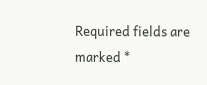Required fields are marked *